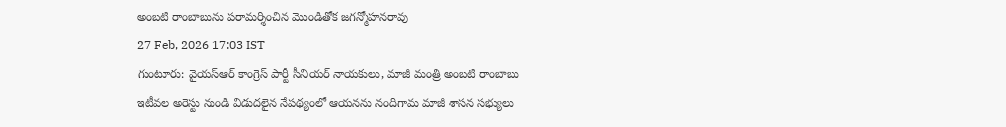అంబటి రాంబాబును పరామర్శించిన మొండితోక జగన్మోహనరావు
27 Feb, 2026 17:03 IST
గుంటూరు: వైయస్ఆర్ కాంగ్రెస్ పార్టీ సీనియర్ నాయకులు, మాజీ మంత్రి అంబటి రాంబాబు ఇటీవల అరెస్టు నుండి విడుదలైన నేపథ్యంలో ఆయనను నందిగామ మాజీ శాసన సభ్యులు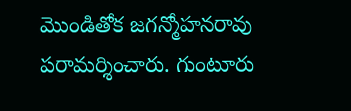మొండితోక జగన్మోహనరావు పరామర్శించారు. గుంటూరు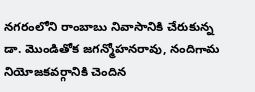నగరంలోని రాంబాబు నివాసానికి చేరుకున్న డా. మొండితోక జగన్మోహనరావు, నందిగామ నియోజకవర్గానికి చెందిన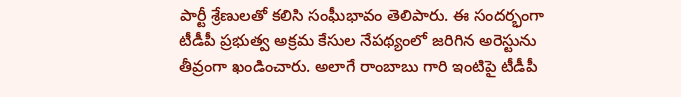పార్టీ శ్రేణులతో కలిసి సంఘీభావం తెలిపారు. ఈ సందర్భంగా టీడీపీ ప్రభుత్వ అక్రమ కేసుల నేపథ్యంలో జరిగిన అరెస్టును తీవ్రంగా ఖండించారు. అలాగే రాంబాబు గారి ఇంటిపై టీడీపీ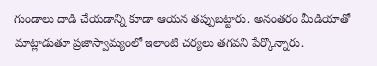గుండాలు దాడి చేయడాన్ని కూడా ఆయన తప్పుబట్టారు. అనంతరం మీడియాతో మాట్లాడుతూ ప్రజాస్వామ్యంలో ఇలాంటి చర్యలు తగవని పేర్కొన్నారు.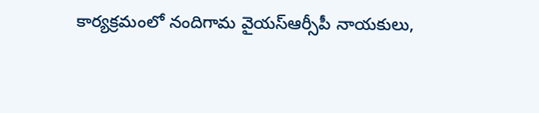కార్యక్రమంలో నందిగామ వైయస్ఆర్సీపీ నాయకులు,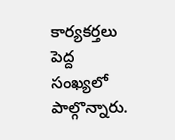కార్యకర్తలు పెద్ద సంఖ్యలో పాల్గొన్నారు.